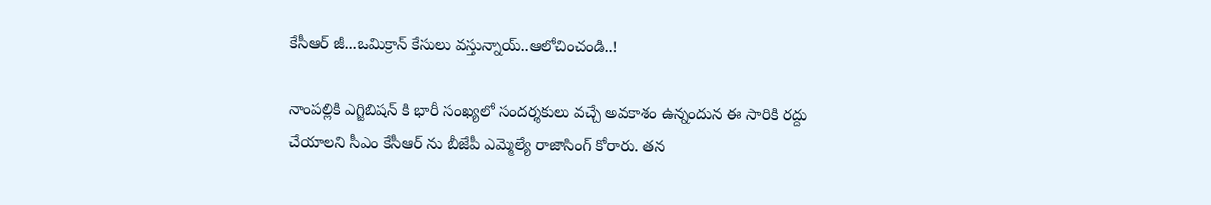కేసీఆర్ జీ...ఒమిక్రాన్ కేసులు వస్తున్నాయ్..ఆలోచించండి..!

నాంపల్లికి ఎగ్జిబిషన్ కి భారీ సంఖ్యలో సందర్శకులు వచ్చే అవకాశం ఉన్నందున ఈ సారికి రద్దు చేయాలని సీఎం కేసీఆర్ ను బీజేపీ ఎమ్మెల్యే రాజాసింగ్ కోరారు. తన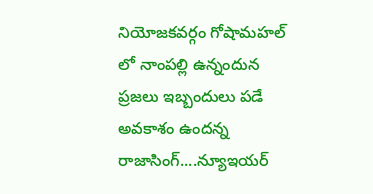నియోజకవర్గం గోషామహల్ లో నాంపల్లి ఉన్నందున ప్రజలు ఇబ్బందులు పడే అవకాశం ఉందన్న రాజాసింగ్....న్యూఇయర్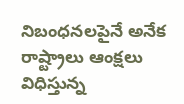నిబంధనలపైనే అనేక రాష్ట్రాలు ఆంక్షలు విధిస్తున్న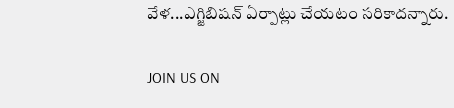వేళ...ఎగ్జిబిషన్ ఏర్పాట్లు చేయటం సరికాదన్నారు.

JOIN US ON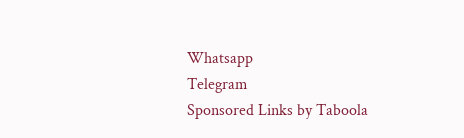Whatsapp
Telegram
Sponsored Links by Taboola